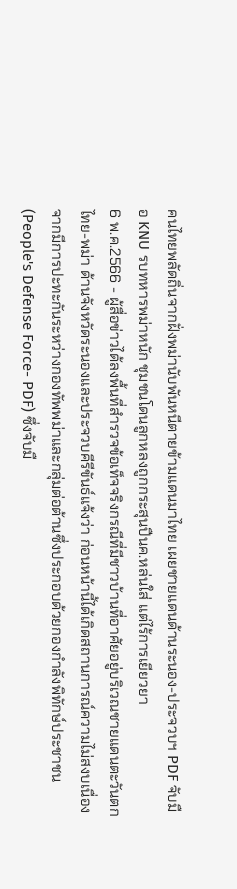คนไทยพลัดถิ่นจากฝั่งพม่านับพันหนีตายข้ามแดนมาไทย เผยชายแดนด้านระนอง-ประจวบฯ PDF จับมือ KNU รบทหารพม่าหนัก ชุมชนโดนลูกหลงถูกกระสุนปืนค.หล่นใส่ แต่ไร้การเยียวยา
6 พ.ค.2566 - ผู้สื่อข่าวได้ลงพื้นที่สำรวจข้อเท็จจริงกรณีที่มีชาวบ้านที่อาศัยอยู่บริเวณชายแดนตะวันตกไทย-พม่า ด้านจังหวัดระนองและประจวบคีรีขันธ์แจ้งว่า ก่อนหน้านี้ได้เกิดสถานการณ์ความไม่สงบเนื่องจากมีการปะทะกันระหว่างกองทัพพม่าและกลุ่มต่อต้านซึ่งประกอบด้วยกองกำลังพิทักษ์ประชาชน (People's Defense Force- PDF) ซึ่งจับมื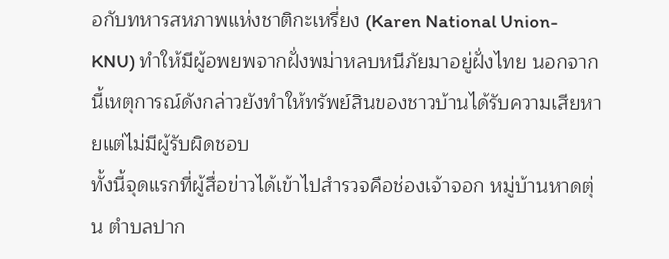อกับทหารสหภาพแห่งชาติกะเหรี่ยง (Karen National Union- KNU) ทำให้มีผู้อพยพจากฝั่งพม่าหลบหนีภัยมาอยู่ฝั่งไทย นอกจากนี้เหตุการณ์ดังกล่าวยังทำให้ทรัพย์สินของชาวบ้านได้รับความเสียหายแต่ไม่มีผู้รับผิดชอบ
ทั้งนี้จุดแรกที่ผู้สื่อข่าวได้เข้าไปสำรวจคือช่องเจ้าจอก หมู่บ้านหาดตุ่น ตำบลปาก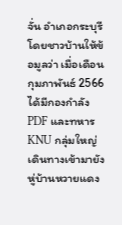จั่น อำเภอกระบุรี โดยชาวบ้านให้ข้อมูลว่า เมื่อเดือนกุมภาพันธ์ 2566 ได้มีกองกำลัง PDF และทหาร KNU กลุ่มใหญ่เดินทางเข้ามายังหู่บ้านหวายแดง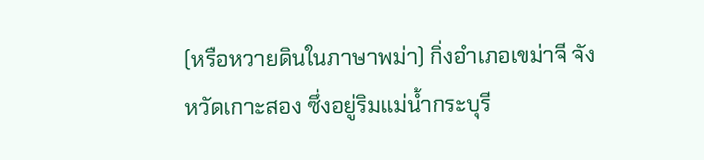(หรือหวายดินในภาษาพม่า) กิ่งอำเภอเขม่าจี จังหวัดเกาะสอง ซึ่งอยู่ริมแม่น้ำกระบุรี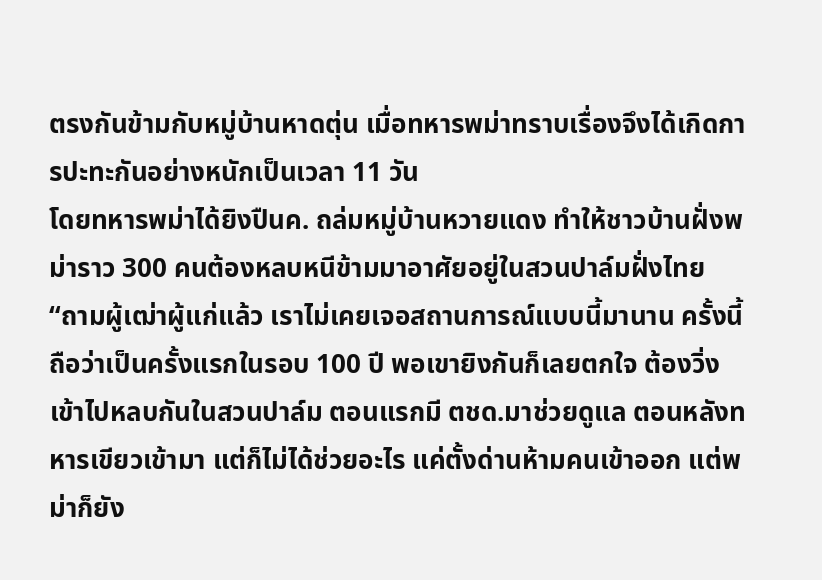ตรงกันข้ามกับหมู่บ้านหาดตุ่น เมื่อทหารพม่าทราบเรื่องจึงได้เกิดการปะทะกันอย่างหนักเป็นเวลา 11 วัน
โดยทหารพม่าได้ยิงปืนค. ถล่มหมู่บ้านหวายแดง ทำให้ชาวบ้านฝั่งพม่าราว 300 คนต้องหลบหนีข้ามมาอาศัยอยู่ในสวนปาล์มฝั่งไทย
“ถามผู้เฒ่าผู้แก่แล้ว เราไม่เคยเจอสถานการณ์แบบนี้มานาน ครั้งนี้ถือว่าเป็นครั้งแรกในรอบ 100 ปี พอเขายิงกันก็เลยตกใจ ต้องวิ่งเข้าไปหลบกันในสวนปาล์ม ตอนแรกมี ตชด.มาช่วยดูแล ตอนหลังทหารเขียวเข้ามา แต่ก็ไม่ได้ช่วยอะไร แค่ตั้งด่านห้ามคนเข้าออก แต่พม่าก็ยัง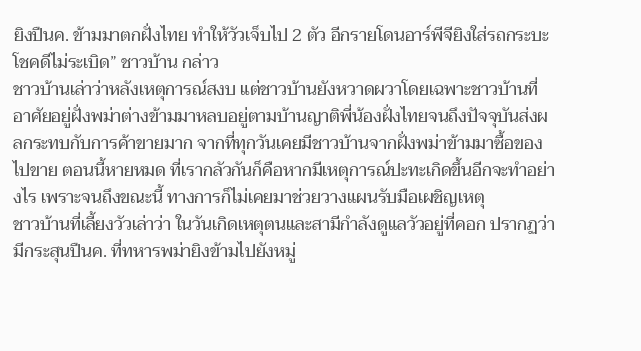ยิงปืนค. ข้ามมาตกฝั่งไทย ทำให้วัวเจ็บไป 2 ตัว อีกรายโดนอาร์พีจียิงใส่รถกระบะ โชคดีไม่ระเบิด” ชาวบ้าน กล่าว
ชาวบ้านเล่าว่าหลังเหตุการณ์สงบ แต่ชาวบ้านยังหวาดผวาโดยเฉพาะชาวบ้านที่อาศัยอยู่ฝั่งพม่าต่างข้ามมาหลบอยู่ตามบ้านญาติพี่น้องฝั่งไทยจนถึงปัจจุบันส่งผลกระทบกับการค้าขายมาก จากที่ทุกวันเคยมีชาวบ้านจากฝั่งพม่าข้ามมาซื้อของไปขาย ตอนนี้หายหมด ที่เรากลัวกันก็คือหากมีเหตุการณ์ปะทะเกิดขึ้นอีกจะทำอย่างไร เพราะจนถึงขณะนี้ ทางการก็ไม่เคยมาช่วยวางแผนรับมือเผชิญเหตุ
ชาวบ้านที่เลี้ยงวัวเล่าว่า ในวันเกิดเหตุตนและสามีกำลังดูแลวัวอยู่ที่คอก ปรากฏว่ามีกระสุนปืนค. ที่ทหารพม่ายิงข้ามไปยังหมู่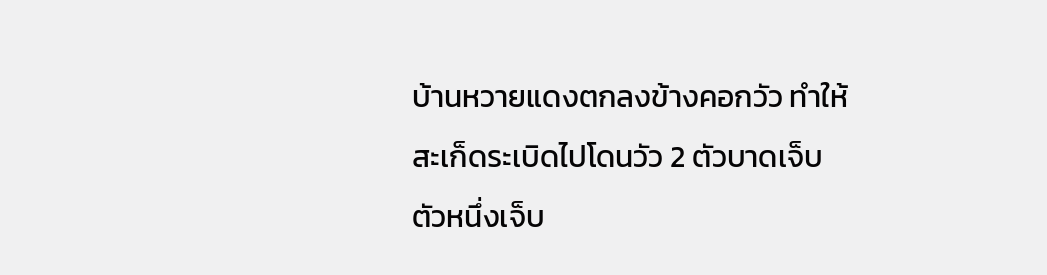บ้านหวายแดงตกลงข้างคอกวัว ทำให้สะเก็ดระเบิดไปโดนวัว 2 ตัวบาดเจ็บ ตัวหนึ่งเจ็บ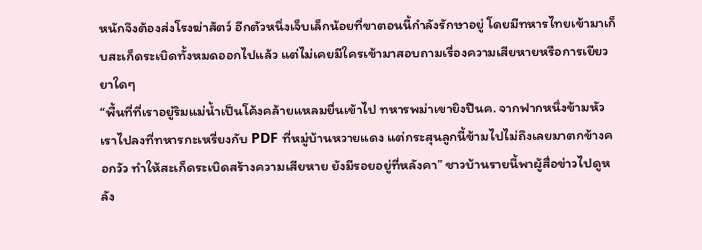หนักจึงต้องส่งโรงฆ่าสัตว์ อีกตัวหนึ่งเจ็บเล็กน้อยที่ขาตอนนี้กำลังรักษาอยู่ โดยมีทหารไทยเข้ามาเก็บสะเก็ดระเบิดทั้งหมดออกไปแล้ว แต่ไม่เคยมีใครเข้ามาสอบถามเรื่องความเสียหายหรือการเยียวยาใดๆ
“พื้นที่ที่เราอยู่ริมแม่น้ำเป็นโค้งคล้ายแหลมยื่นเข้าไป ทหารพม่าเขายิงปืนค. จากฟากหนึ่งข้ามหัวเราไปลงที่ทหารกะเหรี่ยงกับ PDF ที่หมู่บ้านหวายแดง แต่กระสุนลูกนี้ข้ามไปไม่ถึงเลยมาตกข้างคอกวัว ทำให้สะเก็ดระเบิดสร้างความเสียหาย ยังมีรอยอยู่ที่หลังคา” ชาวบ้านรายนี้พาผู้สื่อข่าวไปดูหลัง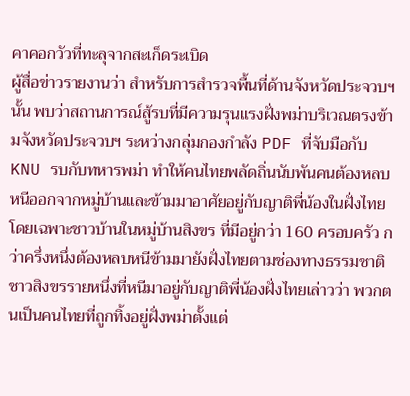คาคอกวัวที่ทะลุจากสะเก็ดระเบิด
ผู้สื่อข่าวรายงานว่า สำหรับการสำรวจพื้นที่ด้านจังหวัดประจวบฯนั้น พบว่าสถานการณ์สู้รบที่มีความรุนแรงฝั่งพม่าบริเวณตรงข้ามจังหวัดประจวบฯ ระหว่างกลุ่มกองกำลัง PDF ที่จับมือกับ KNU รบกับทหารพม่า ทำให้คนไทยพลัดถิ่นนับพันคนต้องหลบหนีออกจากหมู่บ้านและข้ามมาอาศัยอยู่กับญาติพี่น้องในฝั่งไทย โดยเฉพาะชาวบ้านในหมู่บ้านสิงขร ที่มีอยู่กว่า 160 ครอบครัว กว่าครึ่งหนึ่งต้องหลบหนีข้ามมายังฝั่งไทยตามช่องทางธรรมชาติ
ชาวสิงขรรายหนึ่งที่หนีมาอยู่กับญาติพี่น้องฝั่งไทยเล่าวว่า พวกตนเป็นคนไทยที่ถูกทิ้งอยู่ฝั่งพม่าตั้งแต่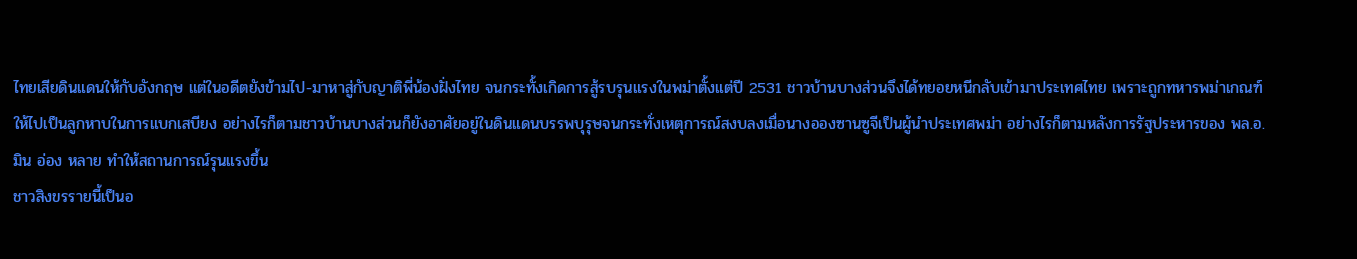ไทยเสียดินแดนให้กับอังกฤษ แต่ในอดีตยังข้ามไป-มาหาสู่กับญาติพี่น้องฝั่งไทย จนกระทั้งเกิดการสู้รบรุนแรงในพม่าตั้งแต่ปี 2531 ชาวบ้านบางส่วนจึงได้ทยอยหนีกลับเข้ามาประเทศไทย เพราะถูกทหารพม่าเกณฑ์ให้ไปเป็นลูกหาบในการแบกเสบียง อย่างไรก็ตามชาวบ้านบางส่วนก็ยังอาศัยอยู่ในดินแดนบรรพบุรุษจนกระทั่งเหตุการณ์สงบลงเมื่อนางอองซานซูจีเป็นผู้นำประเทศพม่า อย่างไรก็ตามหลังการรัฐประหารของ พล.อ.มิน อ่อง หลาย ทำให้สถานการณ์รุนแรงขึ้น
ชาวสิงขรรายนี้เป็นอ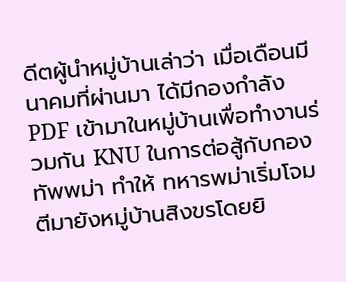ดีตผู้นำหมู่บ้านเล่าว่า เมื่อเดือนมีนาคมที่ผ่านมา ได้มีกองกำลัง PDF เข้ามาในหมู่บ้านเพื่อทำงานร่วมกัน KNU ในการต่อสู้กับกองทัพพม่า ทำให้ ทหารพม่าเริ่มโจมตีมายังหมู่บ้านสิงขรโดยยิ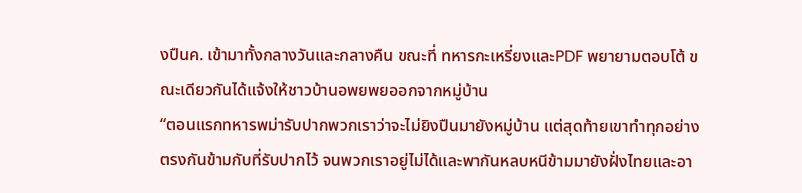งปืนค. เข้ามาทั้งกลางวันและกลางคืน ขณะที่ ทหารกะเหรี่ยงและPDF พยายามตอบโต้ ขณะเดียวกันได้แจ้งให้ชาวบ้านอพยพยออกจากหมู่บ้าน
“ตอนแรกทหารพม่ารับปากพวกเราว่าจะไม่ยิงปืนมายังหมู่บ้าน แต่สุดท้ายเขาทำทุกอย่างตรงกันข้ามกับที่รับปากไว้ จนพวกเราอยู่ไม่ได้และพากันหลบหนีข้ามมายังฝั่งไทยและอา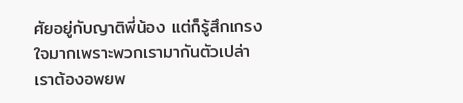ศัยอยู่กับญาติพี่น้อง แต่ก็รู้สึกเกรงใจมากเพราะพวกเรามากันตัวเปล่า เราต้องอพยพ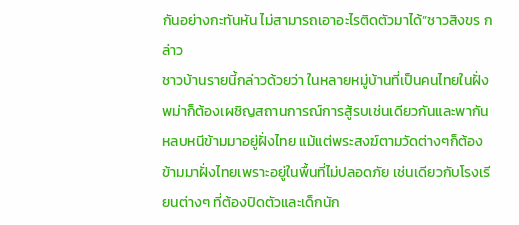กันอย่างกะทันหัน ไม่สามารถเอาอะไรติดตัวมาได้”ชาวสิงขร กล่าว
ชาวบ้านรายนี้กล่าวด้วยว่า ในหลายหมู่บ้านที่เป็นคนไทยในฝั่งพม่าก็ต้องเผชิญสถานการณ์การสู้รบเช่นเดียวกันและพากันหลบหนีข้ามมาอยู่ฝั่งไทย แม้แต่พระสงฆ์ตามวัดต่างๆก็ต้องข้ามมาฝั่งไทยเพราะอยู่ในพื้นที่ไม่ปลอดภัย เช่นเดียวกับโรงเรียนต่างๆ ที่ต้องปิดตัวและเด็กนัก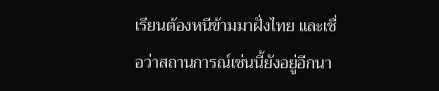เรียนต้องหนีข้ามมาฝั่งไทย และเชื่อว่าสถานการณ์เช่นนี้ยังอยู่อีกนา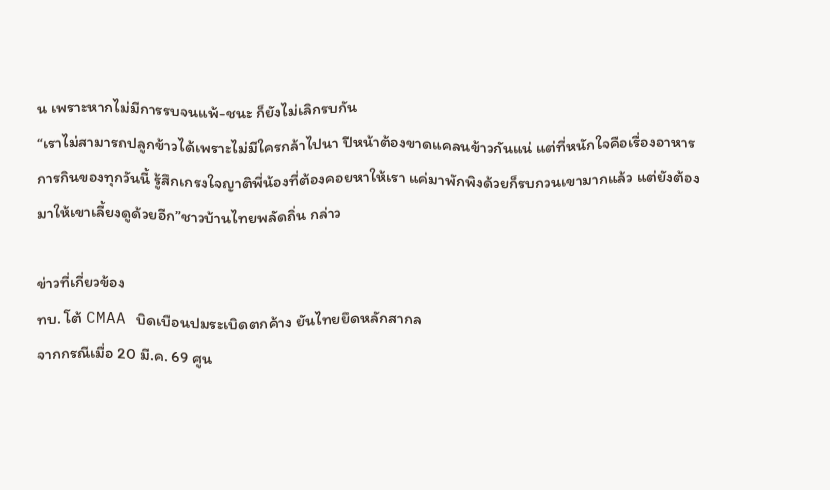น เพราะหากไม่มีการรบจนแพ้-ชนะ ก็ยังไม่เลิกรบกัน
“เราไม่สามารถปลูกข้าวได้เพราะไม่มีใครกล้าไปนา ปีหน้าต้องขาดแคลนข้าวกันแน่ แต่ที่หนักใจคือเรื่องอาหารการกินของทุกวันนี้ รู้สึกเกรงใจญาติพี่น้องที่ต้องคอยหาให้เรา แค่มาพักพิงด้วยก็รบกวนเขามากแล้ว แต่ยังต้องมาให้เขาเลี้ยงดูด้วยอีก”ชาวบ้านไทยพลัดถิ่น กล่าว

ข่าวที่เกี่ยวข้อง
ทบ. โต้ CMAA บิดเบือนปมระเบิดตกค้าง ยันไทยยึดหลักสากล
จากกรณีเมื่อ 20 มี.ค. 69 ศูน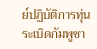ย์ปฏิบัติการทุ่นระเบิดกัมพูชา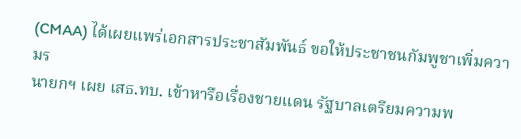(CMAA) ได้เผยแพร่เอกสารประชาสัมพันธ์ ขอให้ประชาชนกัมพูชาเพิ่มความร
นายกฯ เผย เสธ.ทบ. เข้าหารือเรื่องชายแดน รัฐบาลเตรียมความพ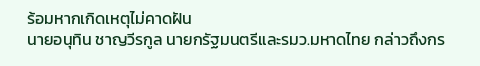ร้อมหากเกิดเหตุไม่คาดฝัน
นายอนุทิน ชาญวีรกูล นายกรัฐมนตรีและรมว.มหาดไทย กล่าวถึงกร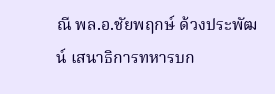ณี พล.อ.ชัยพฤกษ์ ด้วงประพัฒน์ เสนาธิการทหารบก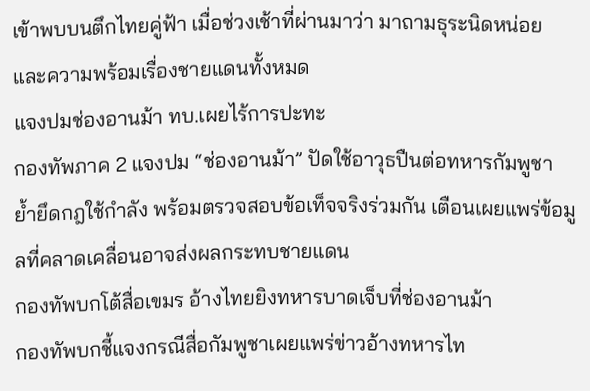เข้าพบบนตึกไทยคู่ฟ้า เมื่อช่วงเช้าที่ผ่านมาว่า มาถามธุระนิดหน่อยและความพร้อมเรื่องชายแดนทั้งหมด
แจงปมช่องอานม้า ทบ.เผยไร้การปะทะ
กองทัพภาค 2 แจงปม “ช่องอานม้า” ปัดใช้อาวุธปืนต่อทหารกัมพูชา ย้ำยึดกฎใช้กำลัง พร้อมตรวจสอบข้อเท็จจริงร่วมกัน เตือนเผยแพร่ข้อมูลที่คลาดเคลื่อนอาจส่งผลกระทบชายแดน
กองทัพบกโต้สื่อเขมร อ้างไทยยิงทหารบาดเจ็บที่ช่องอานม้า
กองทัพบกชี้แจงกรณีสื่อกัมพูชาเผยแพร่ข่าวอ้างทหารไท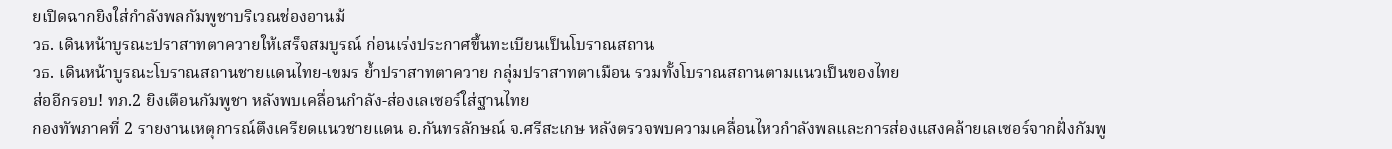ยเปิดฉากยิงใส่กำลังพลกัมพูชาบริเวณช่องอานม้
วธ. เดินหน้าบูรณะปราสาทตาควายให้เสร็จสมบูรณ์ ก่อนเร่งประกาศขึ้นทะเบียนเป็นโบราณสถาน
วธ. เดินหน้าบูรณะโบราณสถานชายแดนไทย-เขมร ย้ำปราสาทตาควาย กลุ่มปราสาทตาเมือน รวมทั้งโบราณสถานตามแนวเป็นของไทย
ส่ออีกรอบ! ทภ.2 ยิงเตือนกัมพูชา หลังพบเคลื่อนกำลัง-ส่องเลเซอร์ใส่ฐานไทย
กองทัพภาคที่ 2 รายงานเหตุการณ์ตึงเครียดแนวชายแดน อ.กันทรลักษณ์ จ.ศรีสะเกษ หลังตรวจพบความเคลื่อนไหวกำลังพลและการส่องแสงคล้ายเลเซอร์จากฝั่งกัมพู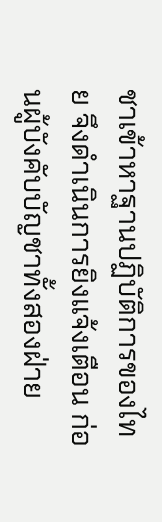ชาเข้าหาฐานปฏิบัติการของไทย จึงดำเนินการยิงแจ้งเตือน ก่อนผู้บังคับบัญชาทั้งสองฝ่าย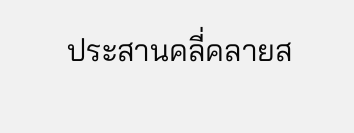ประสานคลี่คลายส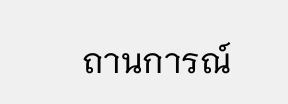ถานการณ์